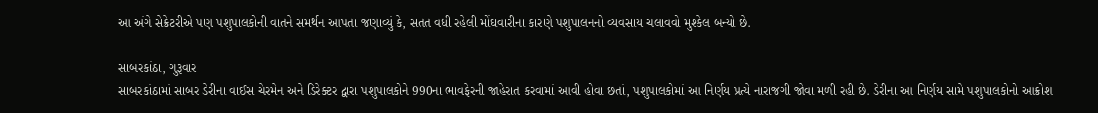આ અંગે સેક્રેટરીએ પણ પશુપાલકોની વાતને સમર્થન આપતા જણાવ્યું કે, સતત વધી રહેલી મોંઘવારીના કારણે પશુપાલનનો વ્યવસાય ચલાવવો મુશ્કેલ બન્યો છે.

સાબરકાંઠા, ગુરૂવાર
સાબરકાંઠામાં સાબર ડેરીના વાઈસ ચેરમેન અને ડિરેક્ટર દ્વારા પશુપાલકોને 990ના ભાવફેરની જાહેરાત કરવામાં આવી હોવા છતાં, પશુપાલકોમાં આ નિર્ણય પ્રત્યે નારાજગી જોવા મળી રહી છે. ડેરીના આ નિર્ણય સામે પશુપાલકોનો આક્રોશ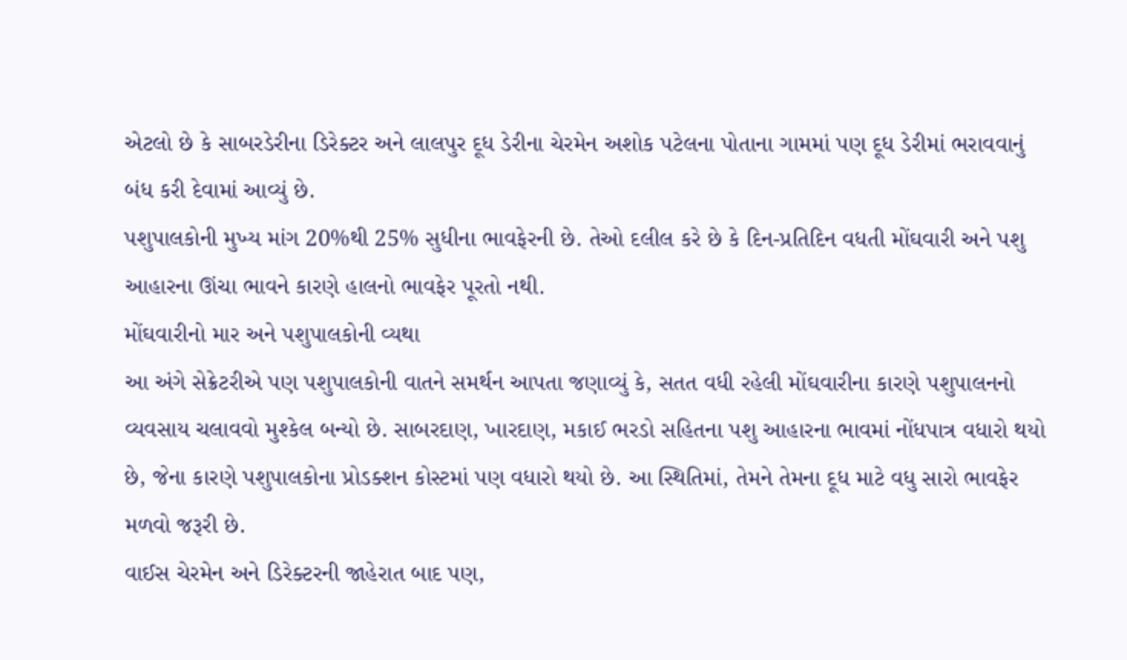એટલો છે કે સાબરડેરીના ડિરેક્ટર અને લાલપુર દૂધ ડેરીના ચેરમેન અશોક પટેલના પોતાના ગામમાં પણ દૂધ ડેરીમાં ભરાવવાનું બંધ કરી દેવામાં આવ્યું છે.
પશુપાલકોની મુખ્ય માંગ 20%થી 25% સુધીના ભાવફેરની છે. તેઓ દલીલ કરે છે કે દિન-પ્રતિદિન વધતી મોંઘવારી અને પશુ આહારના ઊંચા ભાવને કારણે હાલનો ભાવફેર પૂરતો નથી.
મોંઘવારીનો માર અને પશુપાલકોની વ્યથા
આ અંગે સેક્રેટરીએ પણ પશુપાલકોની વાતને સમર્થન આપતા જણાવ્યું કે, સતત વધી રહેલી મોંઘવારીના કારણે પશુપાલનનો વ્યવસાય ચલાવવો મુશ્કેલ બન્યો છે. સાબરદાણ, ખારદાણ, મકાઈ ભરડો સહિતના પશુ આહારના ભાવમાં નોંધપાત્ર વધારો થયો છે, જેના કારણે પશુપાલકોના પ્રોડક્શન કોસ્ટમાં પણ વધારો થયો છે. આ સ્થિતિમાં, તેમને તેમના દૂધ માટે વધુ સારો ભાવફેર મળવો જરૂરી છે.
વાઈસ ચેરમેન અને ડિરેક્ટરની જાહેરાત બાદ પણ,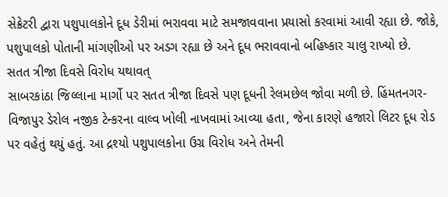સેક્રેટરી દ્વારા પશુપાલકોને દૂધ ડેરીમાં ભરાવવા માટે સમજાવવાના પ્રયાસો કરવામાં આવી રહ્યા છે. જોકે, પશુપાલકો પોતાની માંગણીઓ પર અડગ રહ્યા છે અને દૂધ ભરાવવાનો બહિષ્કાર ચાલુ રાખ્યો છે.
સતત ત્રીજા દિવસે વિરોધ યથાવત્
સાબરકાંઠા જિલ્લાના માર્ગો પર સતત ત્રીજા દિવસે પણ દૂધની રેલમછેલ જોવા મળી છે. હિંમતનગર-વિજાપુર ડેરોલ નજીક ટેન્કરના વાલ્વ ખોલી નાખવામાં આવ્યા હતા, જેના કારણે હજારો લિટર દૂધ રોડ પર વહેતું થયું હતું. આ દ્રશ્યો પશુપાલકોના ઉગ્ર વિરોધ અને તેમની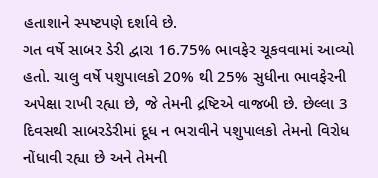હતાશાને સ્પષ્ટપણે દર્શાવે છે.
ગત વર્ષે સાબર ડેરી દ્વારા 16.75% ભાવફેર ચૂકવવામાં આવ્યો હતો. ચાલુ વર્ષે પશુપાલકો 20% થી 25% સુધીના ભાવફેરની અપેક્ષા રાખી રહ્યા છે, જે તેમની દ્રષ્ટિએ વાજબી છે. છેલ્લા 3 દિવસથી સાબરડેરીમાં દૂધ ન ભરાવીને પશુપાલકો તેમનો વિરોધ નોંધાવી રહ્યા છે અને તેમની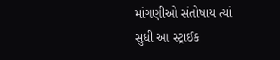માંગણીઓ સંતોષાય ત્યાં સુધી આ સ્ટ્રાઈક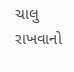ચાલુ રાખવાનો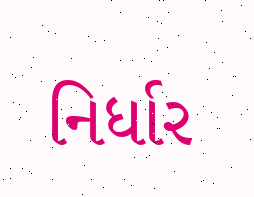નિર્ધાર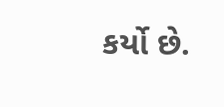કર્યો છે.